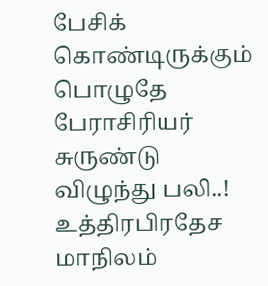பேசிக் கொண்டிருக்கும் பொழுதே பேராசிரியர் சுருண்டு விழுந்து பலி..!
உத்திரபிரதேச மாநிலம்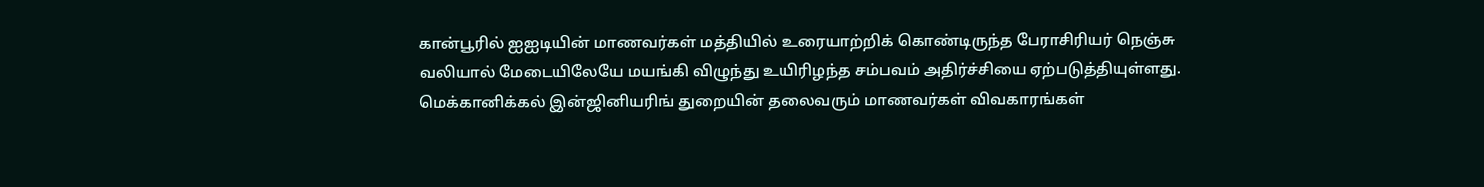கான்பூரில் ஐஐடியின் மாணவர்கள் மத்தியில் உரையாற்றிக் கொண்டிருந்த பேராசிரியர் நெஞ்சு வலியால் மேடையிலேயே மயங்கி விழுந்து உயிரிழந்த சம்பவம் அதிர்ச்சியை ஏற்படுத்தியுள்ளது.
மெக்கானிக்கல் இன்ஜினியரிங் துறையின் தலைவரும் மாணவர்கள் விவகாரங்கள்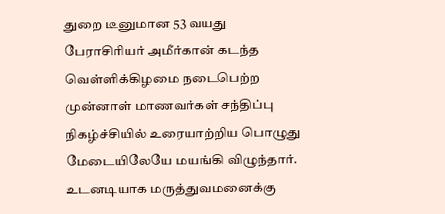துறை டீனுமான 53 வயது பேராசிரியர் அமீர்கான் கடந்த வெள்ளிக்கிழமை நடைபெற்ற முன்னாள் மாணவர்கள் சந்திப்பு நிகழ்ச்சியில் உரையாற்றிய பொழுது மேடையிலேயே மயங்கி விழுந்தார்.
உடனடியாக மருத்துவமனைக்கு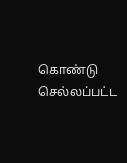கொண்டு செல்லப்பட்ட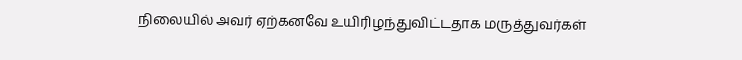நிலையில் அவர் ஏற்கனவே உயிரிழந்துவிட்டதாக மருத்துவர்கள்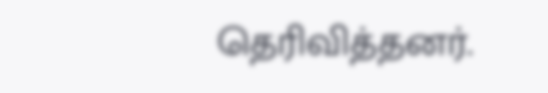தெரிவித்தனர்.